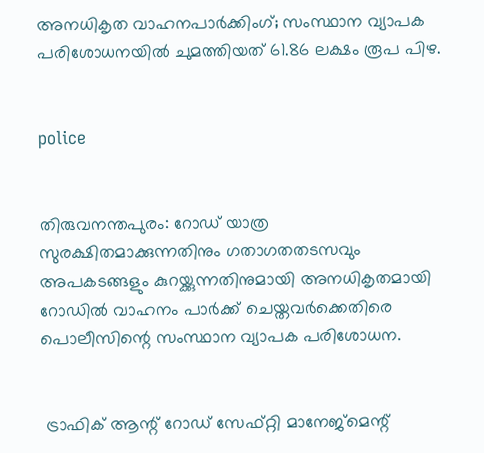അനധികൃത വാഹനപാര്‍ക്കിംഗ്; സംസ്ഥാന വ്യാപക പരിശോധനയില്‍ ചുമത്തിയത് 61.86 ലക്ഷം രൂപ പിഴ.


police


തിരുവനന്തപുരം: റോഡ് യാത്ര സുരക്ഷിതമാക്കുന്നതിനും ഗതാഗതതടസവും അപകടങ്ങളും കുറയ്ക്കുന്നതിനുമായി അനധികൃതമായി റോഡില്‍ വാഹനം പാര്‍ക്ക് ചെയ്തവര്‍ക്കെതിരെ പൊലീസിന്റെ സംസ്ഥാന വ്യാപക പരിശോധന.


 ട്രാഫിക് ആന്റ് റോഡ് സേഫ്റ്റി മാനേജ്‌മെന്റ്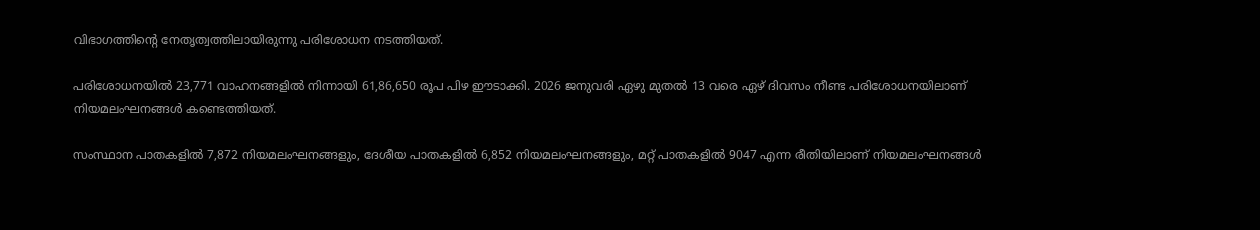വിഭാഗത്തിന്റെ നേതൃത്വത്തിലായിരുന്നു പരിശോധന നടത്തിയത്.

പരിശോധനയില്‍ 23,771 വാഹനങ്ങളില്‍ നിന്നായി 61,86,650 രൂപ പിഴ ഈടാക്കി. 2026 ജനുവരി ഏഴു മുതല്‍ 13 വരെ ഏഴ് ദിവസം നീണ്ട പരിശോധനയിലാണ് നിയമലംഘനങ്ങള്‍ കണ്ടെത്തിയത്.

സംസ്ഥാന പാതകളില്‍ 7,872 നിയമലംഘനങ്ങളും, ദേശീയ പാതകളില്‍ 6,852 നിയമലംഘനങ്ങളും, മറ്റ് പാതകളില്‍ 9047 എന്ന രീതിയിലാണ് നിയമലംഘനങ്ങള്‍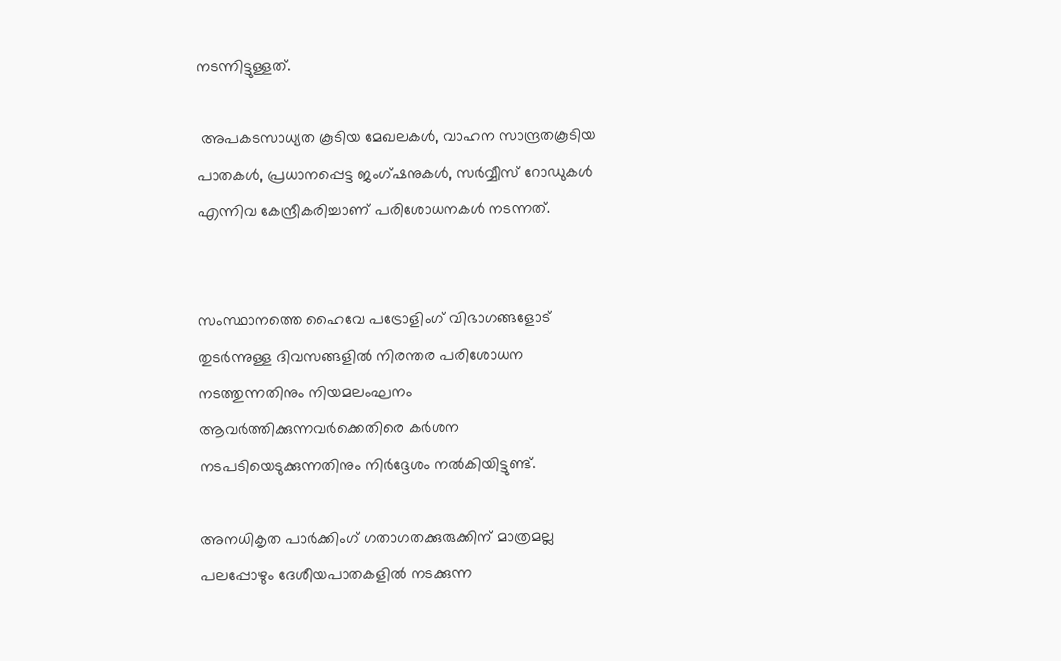നടന്നിട്ടുള്ളത്.

 അപകടസാധ്യത കൂടിയ മേഖലകള്‍, വാഹന സാന്ദ്രതകൂടിയ പാതകള്‍, പ്രധാനപ്പെട്ട ജംഗ്ഷനുകള്‍, സര്‍വ്വീസ് റോഡുകള്‍ എന്നിവ കേന്ദ്രീകരിച്ചാണ് പരിശോധനകള്‍ നടന്നത്.


സംസ്ഥാനത്തെ ഹൈവേ പട്രോളിംഗ് വിഭാഗങ്ങളോട് തുടര്‍ന്നുള്ള ദിവസങ്ങളില്‍ നിരന്തര പരിശോധന നടത്തുന്നതിനും നിയമലംഘനം ആവര്‍ത്തിക്കുന്നവര്‍ക്കെതിരെ കര്‍ശന നടപടിയെടുക്കുന്നതിനും നിര്‍ദ്ദേശം നല്‍കിയിട്ടുണ്ട്.

അനധികൃത പാര്‍ക്കിംഗ് ഗതാഗതക്കുരുക്കിന് മാത്രമല്ല പലപ്പോഴും ദേശീയപാതകളില്‍ നടക്കുന്ന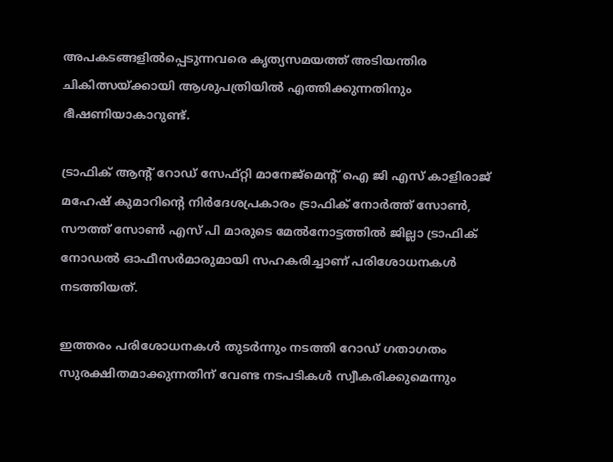അപകടങ്ങളില്‍പ്പെടുന്നവരെ കൃത്യസമയത്ത് അടിയന്തിര ചികിത്സയ്ക്കായി ആശുപത്രിയില്‍ എത്തിക്കുന്നതിനും ഭീഷണിയാകാറുണ്ട്.

ട്രാഫിക് ആന്റ് റോഡ് സേഫ്റ്റി മാനേജ്‌മെന്റ് ഐ ജി എസ് കാളിരാജ് മഹേഷ് കുമാറിന്റെ നിര്‍ദേശപ്രകാരം ട്രാഫിക് നോര്‍ത്ത് സോണ്‍, സൗത്ത് സോണ്‍ എസ് പി മാരുടെ മേല്‍നോട്ടത്തില്‍ ജില്ലാ ട്രാഫിക് നോഡല്‍ ഓഫീസര്‍മാരുമായി സഹകരിച്ചാണ് പരിശോധനകള്‍ നടത്തിയത്.

ഇത്തരം പരിശോധനകള്‍ തുടര്‍ന്നും നടത്തി റോഡ് ഗതാഗതം സുരക്ഷിതമാക്കുന്നതിന് വേണ്ട നടപടികള്‍ സ്വീകരിക്കുമെന്നും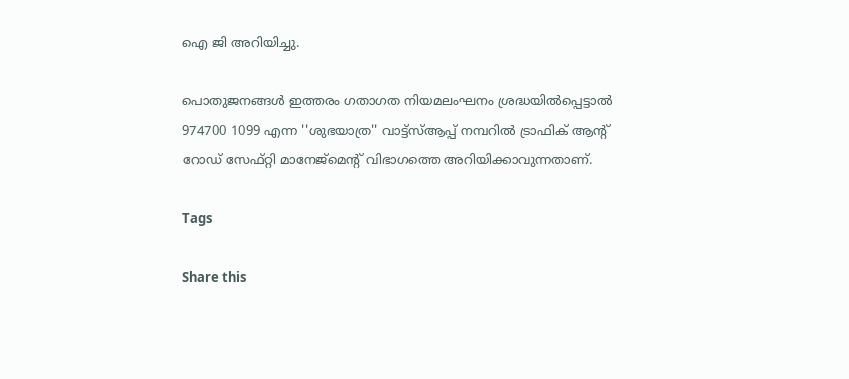ഐ ജി അറിയിച്ചു.

പൊതുജനങ്ങള്‍ ഇത്തരം ഗതാഗത നിയമലംഘനം ശ്രദ്ധയില്‍പ്പെട്ടാല്‍ 974700 1099 എന്ന ''ശുഭയാത്ര'' വാട്ട്‌സ്ആപ്പ് നമ്പറില്‍ ട്രാഫിക് ആന്റ് റോഡ് സേഫ്റ്റി മാനേജ്‌മെന്റ് വിഭാഗത്തെ അറിയിക്കാവുന്നതാണ്.

Tags

Share this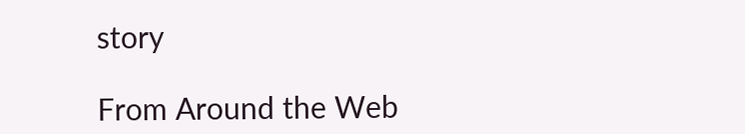story

From Around the Web